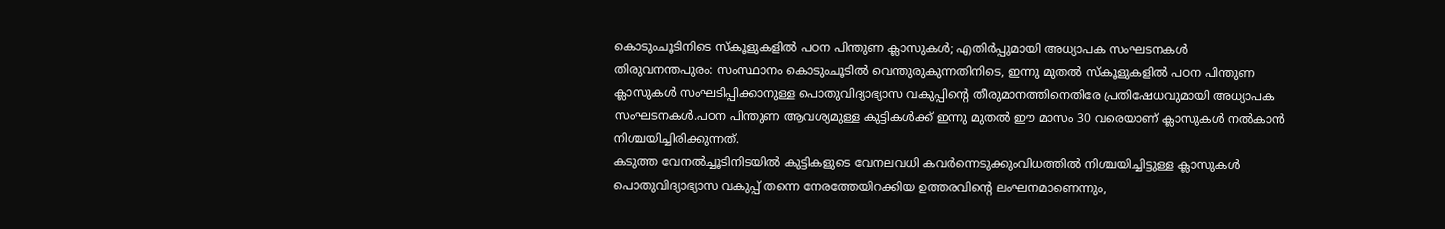കൊടുംചൂടിനിടെ സ്കൂളുകളിൽ പഠന പിന്തുണ ക്ലാസുകൾ; എതിർപ്പുമായി അധ്യാപക സംഘടനകൾ
തിരുവനന്തപുരം: സംസ്ഥാനം കൊടുംചൂടിൽ വെന്തുരുകുന്നതിനിടെ, ഇന്നു മുതൽ സ്കൂളുകളിൽ പഠന പിന്തുണ ക്ലാസുകൾ സംഘടിപ്പിക്കാനുള്ള പൊതുവിദ്യാഭ്യാസ വകുപ്പിൻ്റെ തീരുമാനത്തിനെതിരേ പ്രതിഷേധവുമായി അധ്യാപക സംഘടനകൾ.പഠന പിന്തുണ ആവശ്യമുള്ള കുട്ടികൾക്ക് ഇന്നു മുതൽ ഈ മാസം 30 വരെയാണ് ക്ലാസുകൾ നൽകാൻ നിശ്ചയിച്ചിരിക്കുന്നത്.
കടുത്ത വേനൽച്ചൂടിനിടയിൽ കുട്ടികളുടെ വേനലവധി കവർന്നെടുക്കുംവിധത്തിൽ നിശ്ചയിച്ചിട്ടുള്ള ക്ലാസുകൾ പൊതുവിദ്യാഭ്യാസ വകുപ്പ് തന്നെ നേരത്തേയിറക്കിയ ഉത്തരവിൻ്റെ ലംഘനമാണെന്നും,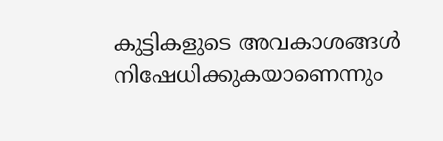കുട്ടികളുടെ അവകാശങ്ങൾ നിഷേധിക്കുകയാണെന്നും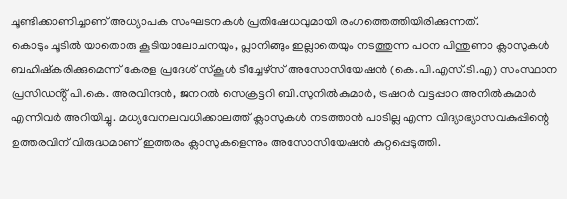ചൂണ്ടിക്കാണിച്ചാണ് അധ്യാപക സംഘടനകൾ പ്രതിഷേധവുമായി രംഗത്തെത്തിയിരിക്കുന്നത്.
കൊടും ചൂടിൽ യാതൊരു കൂടിയാലോചനയും, പ്ലാനിങ്ങും ഇല്ലാതെയും നടത്തുന്ന പഠന പിന്തുണാ ക്ലാസുകൾ ബഹിഷ്കരിക്കുമെന്ന് കേരള പ്രദേശ് സ്കൂൾ ടീച്ചേഴ്സ് അസോസിയേഷൻ (കെ.പി.എസ്.ടി.എ) സംസ്ഥാന പ്രസിഡൻ്റ് പി.കെ. അരവിന്ദൻ, ജനറൽ സെക്രട്ടറി ബി.സുനിൽകുമാർ, ട്രഷറർ വട്ടപ്പാറ അനിൽകുമാർ എന്നിവർ അറിയിച്ചു. മധ്യവേനലവധിക്കാലത്ത് ക്ലാസുകൾ നടത്താൻ പാടില്ല എന്ന വിദ്യാഭ്യാസവകുപ്പിന്റെ ഉത്തരവിന് വിരുദ്ധമാണ് ഇത്തരം ക്ലാസുകളെന്നും അസോസിയേഷൻ കുറ്റപ്പെടുത്തി.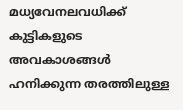മധ്യവേനലവധിക്ക് കുട്ടികളുടെ അവകാശങ്ങൾ ഹനിക്കുന്ന തരത്തിലുള്ള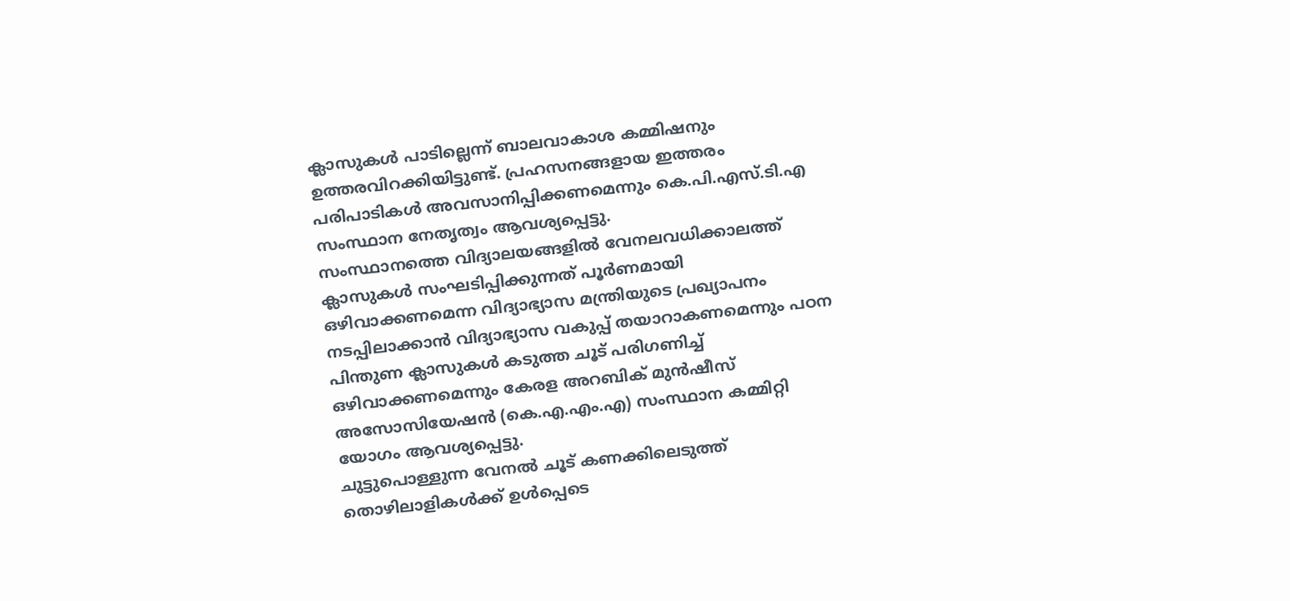ക്ലാസുകൾ പാടില്ലെന്ന് ബാലവാകാശ കമ്മിഷനും ഉത്തരവിറക്കിയിട്ടുണ്ട്. പ്രഹസനങ്ങളായ ഇത്തരം പരിപാടികൾ അവസാനിപ്പിക്കണമെന്നും കെ.പി.എസ്.ടി.എ സംസ്ഥാന നേതൃത്വം ആവശ്യപ്പെട്ടു.
സംസ്ഥാനത്തെ വിദ്യാലയങ്ങളിൽ വേനലവധിക്കാലത്ത് ക്ലാസുകൾ സംഘടിപ്പിക്കുന്നത് പൂർണമായി ഒഴിവാക്കണമെന്ന വിദ്യാഭ്യാസ മന്ത്രിയുടെ പ്രഖ്യാപനം നടപ്പിലാക്കാൻ വിദ്യാഭ്യാസ വകുപ്പ് തയാറാകണമെന്നും പഠന പിന്തുണ ക്ലാസുകൾ കടുത്ത ചൂട് പരിഗണിച്ച് ഒഴിവാക്കണമെന്നും കേരള അറബിക് മുൻഷീസ് അസോസിയേഷൻ (കെ.എ.എം.എ) സംസ്ഥാന കമ്മിറ്റി യോഗം ആവശ്യപ്പെട്ടു.
ചുട്ടുപൊള്ളുന്ന വേനൽ ചൂട് കണക്കിലെടുത്ത് തൊഴിലാളികൾക്ക് ഉൾപ്പെടെ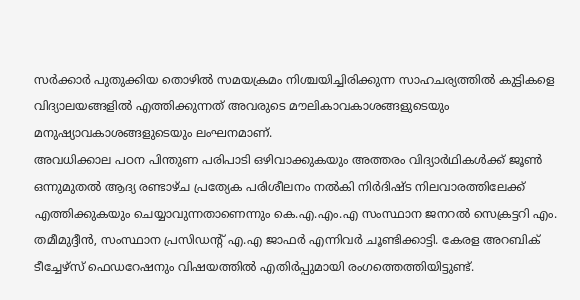സർക്കാർ പുതുക്കിയ തൊഴിൽ സമയക്രമം നിശ്ചയിച്ചിരിക്കുന്ന സാഹചര്യത്തിൽ കുട്ടികളെ വിദ്യാലയങ്ങളിൽ എത്തിക്കുന്നത് അവരുടെ മൗലികാവകാശങ്ങളുടെയും മനുഷ്യാവകാശങ്ങളുടെയും ലംഘനമാണ്.
അവധിക്കാല പഠന പിന്തുണ പരിപാടി ഒഴിവാക്കുകയും അത്തരം വിദ്യാർഥികൾക്ക് ജൂൺ ഒന്നുമുതൽ ആദ്യ രണ്ടാഴ്ച പ്രത്യേക പരിശീലനം നൽകി നിർദിഷ്ട നിലവാരത്തിലേക്ക് എത്തിക്കുകയും ചെയ്യാവുന്നതാണെന്നും കെ.എ.എം.എ സംസ്ഥാന ജനറൽ സെക്രട്ടറി എം. തമീമുദ്ദീൻ, സംസ്ഥാന പ്രസിഡൻ്റ് എ.എ ജാഫർ എന്നിവർ ചൂണ്ടിക്കാട്ടി. കേരള അറബിക് ടീച്ചേഴ്സ് ഫെഡറേഷനും വിഷയത്തിൽ എതിർപ്പുമായി രംഗത്തെത്തിയിട്ടുണ്ട്.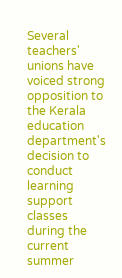Several teachers' unions have voiced strong opposition to the Kerala education department's decision to conduct learning support classes during the current summer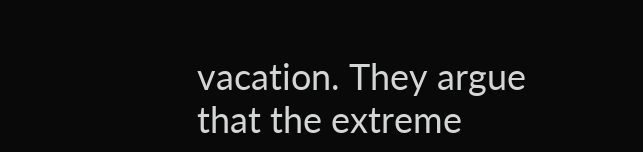vacation. They argue that the extreme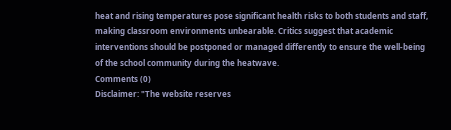heat and rising temperatures pose significant health risks to both students and staff, making classroom environments unbearable. Critics suggest that academic interventions should be postponed or managed differently to ensure the well-being of the school community during the heatwave.
Comments (0)
Disclaimer: "The website reserves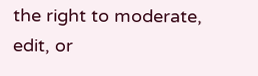the right to moderate, edit, or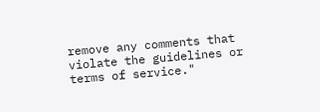remove any comments that violate the guidelines or terms of service."